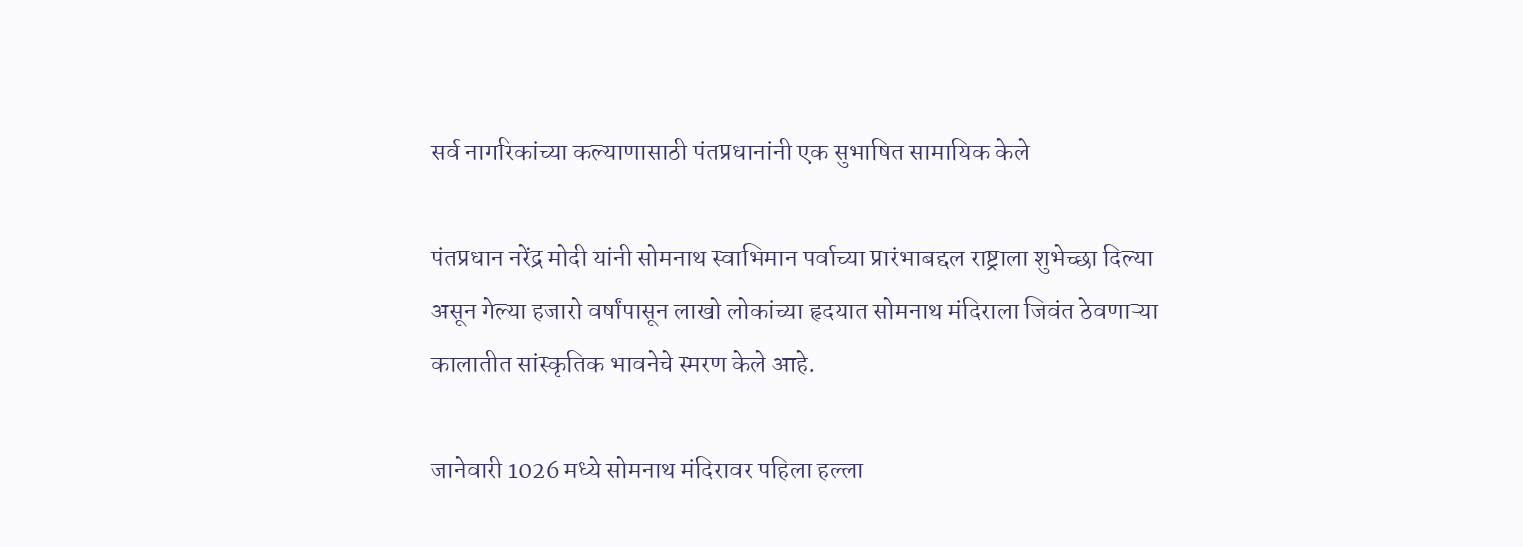सर्व नागरिकांच्या कल्याणासाठी पंतप्रधानांनी एक सुभाषित सामायिक केले

पंतप्रधान नरेंद्र मोदी यांनी सोमनाथ स्वाभिमान पर्वाच्या प्रारंभाबद्दल राष्ट्राला शुभेच्छा दिल्या असून गेल्या हजारो वर्षांपासून लाखो लोकांच्या हृदयात सोमनाथ मंदिराला जिवंत ठेवणाऱ्या कालातीत सांस्कृतिक भावनेचे स्मरण केले आहे.

जानेवारी 1026 मध्ये सोमनाथ मंदिरावर पहिला हल्ला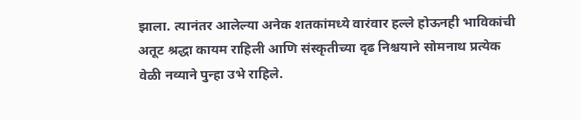झाला. त्यानंतर आलेल्या अनेक शतकांमध्ये वारंवार हल्ले होऊनही भाविकांची अतूट श्रद्धा कायम राहिली आणि संस्कृतीच्या दृढ निश्चयाने सोमनाथ प्रत्येक वेळी नव्याने पुन्हा उभे राहिले.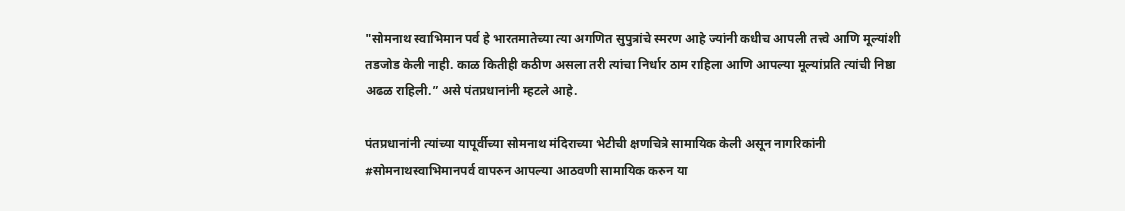"सोमनाथ स्वाभिमान पर्व हे भारतमातेच्या त्या अगणित सुपुत्रांचे स्मरण आहे ज्यांनी कधीच आपली तत्त्वे आणि मूल्यांशी तडजोड केली नाही. काळ कितीही कठीण असला तरी त्यांचा निर्धार ठाम राहिला आणि आपल्या मूल्यांप्रति त्यांची निष्ठा अढळ राहिली.” असे पंतप्रधानांनी म्हटले आहे.

पंतप्रधानांनी त्यांच्या यापूर्वीच्या सोमनाथ मंदिराच्या भेटीची क्षणचित्रे सामायिक केली असून नागरिकांनी #सोमनाथस्वाभिमानपर्व वापरुन आपल्या आठवणी सामायिक करुन या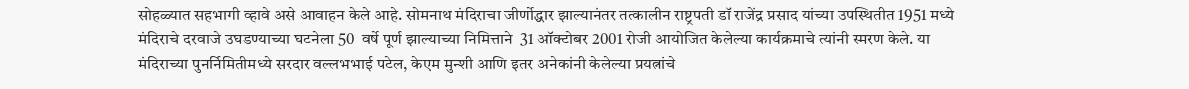सोहळ्यात सहभागी व्हावे असे आवाहन केले आहे. सोमनाथ मंदिराचा जीर्णोद्धार झाल्यानंतर तत्कालीन राष्ट्रपती डॉ राजेंद्र प्रसाद यांच्या उपस्थितीत 1951 मध्ये मंदिराचे दरवाजे उघडण्याच्या घटनेला 50  वर्षे पूर्ण झाल्याच्या निमित्ताने  31 ऑक्टोबर 2001 रोजी आयोजित केलेल्या कार्यक्रमाचे त्यांनी स्मरण केले. या मंदिराच्या पुनर्निमितीमध्ये सरदार वल्लभभाई पटेल, केएम मुन्शी आणि इतर अनेकांनी केलेल्या प्रयत्नांचे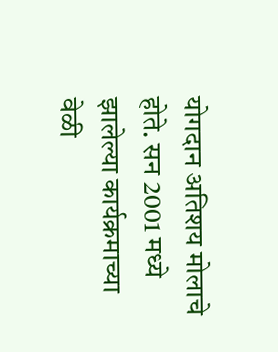योगदान अतिशय मोलाचे होते. सन 2001 मध्ये झालेल्या कार्यक्रमाच्या वेळी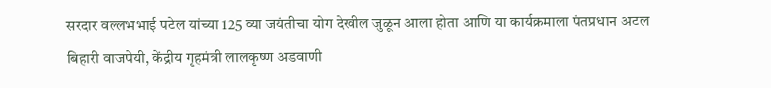सरदार वल्लभभाई पटेल यांच्या 125 व्या जयंतीचा योग देखील जुळून आला होता आणि या कार्यक्रमाला पंतप्रधान अटल बिहारी वाजपेयी, केंद्रीय गृहमंत्री लालकृष्ण अडवाणी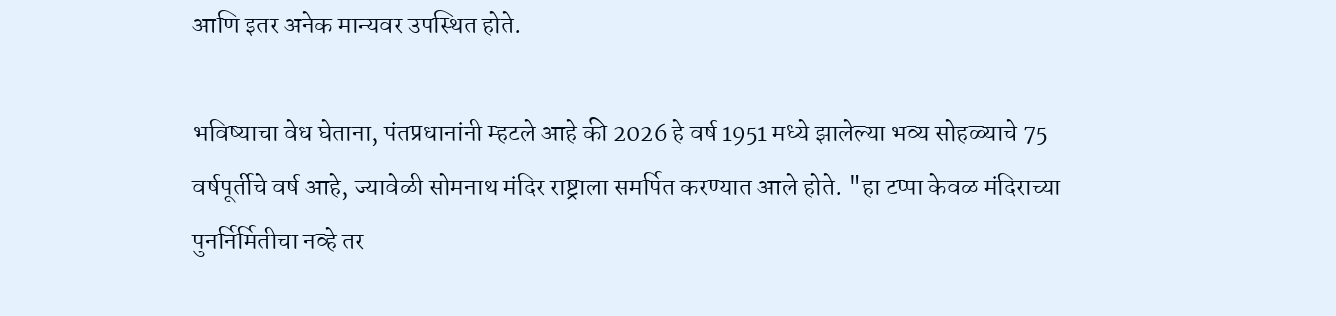आणि इतर अनेक मान्यवर उपस्थित होते.

भविष्याचा वेध घेताना, पंतप्रधानांनी म्हटले आहे की 2026 हे वर्ष 1951 मध्ये झालेल्या भव्य सोहळ्याचे 75 वर्षपूर्तीचे वर्ष आहे, ज्यावेळी सोमनाथ मंदिर राष्ट्राला समर्पित करण्यात आले होते. "हा टप्पा केवळ मंदिराच्या पुनर्निर्मितीचा नव्हे तर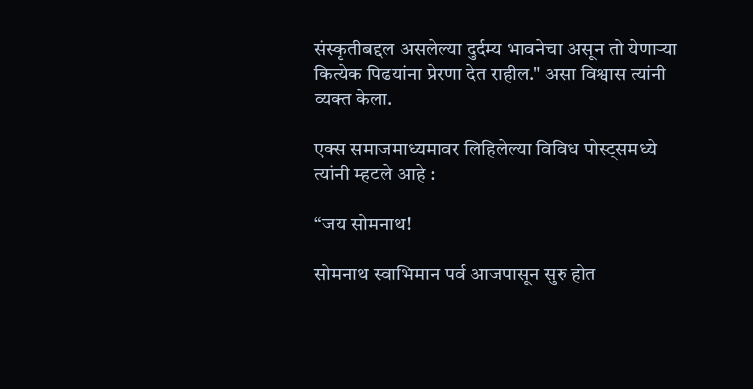संस्कृतीबद्दल असलेल्या दुर्दम्य भावनेचा असून तो येणाऱ्या कित्येक पिढयांना प्रेरणा देत राहील." असा विश्वास त्यांनी व्यक्त केला.

एक्स समाजमाध्यमावर लिहिलेल्या विविध पोस्ट्समध्ये त्यांनी म्हटले आहे :

“जय सोमनाथ!

सोमनाथ स्वाभिमान पर्व आजपासून सुरु होत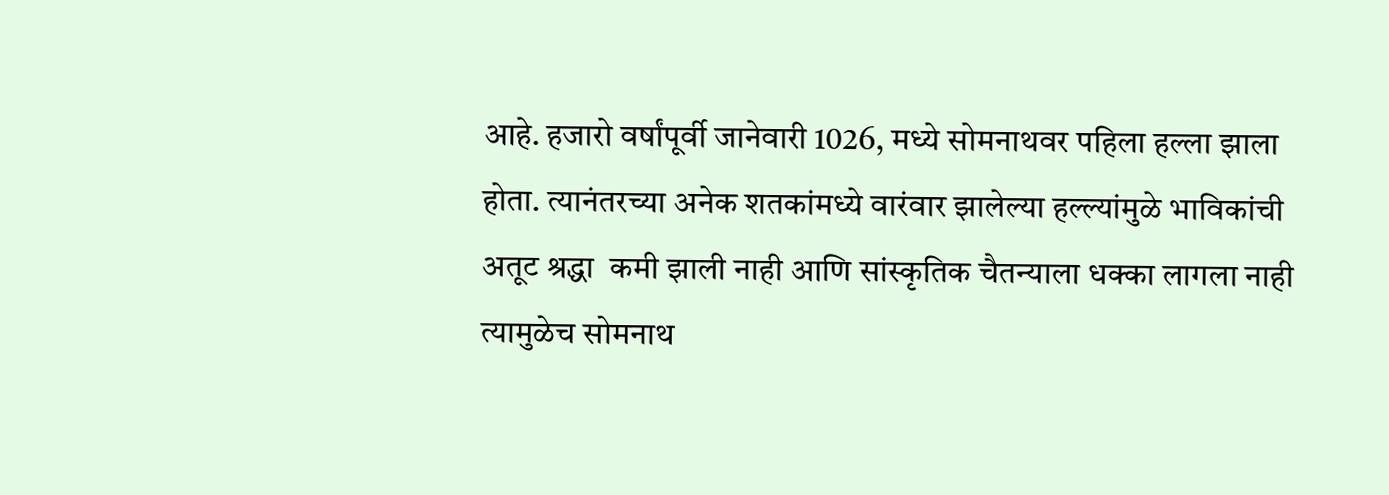आहे. हजारो वर्षांपूर्वी जानेवारी 1026, मध्ये सोमनाथवर पहिला हल्ला झाला होता. त्यानंतरच्या अनेक शतकांमध्ये वारंवार झालेल्या हल्ल्यांमुळे भाविकांची अतूट श्रद्धा  कमी झाली नाही आणि सांस्कृतिक चैतन्याला धक्का लागला नाही त्यामुळेच सोमनाथ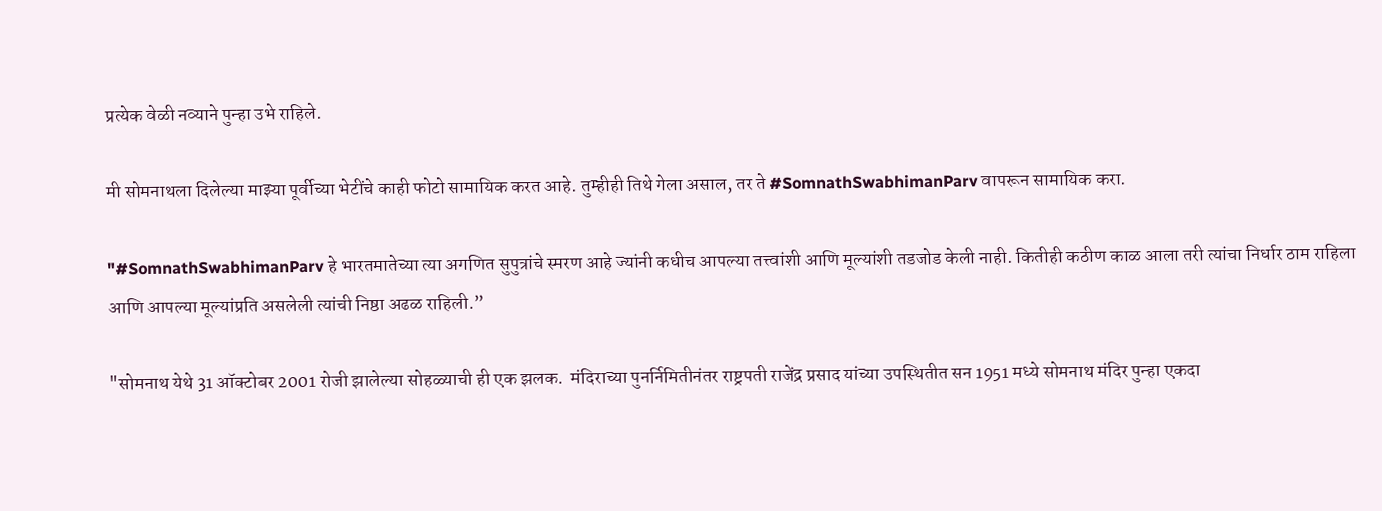प्रत्येक वेळी नव्याने पुन्हा उभे राहिले.

मी सोमनाथला दिलेल्या माझ्या पूर्वीच्या भेटींचे काही फोटो सामायिक करत आहे. तुम्हीही तिथे गेला असाल, तर ते #SomnathSwabhimanParv वापरून सामायिक करा.

"#SomnathSwabhimanParv हे भारतमातेच्या त्या अगणित सुपुत्रांचे स्मरण आहे ज्यांनी कधीच आपल्या तत्त्वांशी आणि मूल्यांशी तडजोड केली नाही. कितीही कठीण काळ आला तरी त्यांचा निर्धार ठाम राहिला आणि आपल्या मूल्यांप्रति असलेली त्यांची निष्ठा अढळ राहिली.”

"सोमनाथ येथे 31 ऑक्टोबर 2001 रोजी झालेल्या सोहळ्याची ही एक झलक.  मंदिराच्या पुनर्निमितीनंतर राष्ट्रपती राजेंद्र प्रसाद यांच्या उपस्थितीत सन 1951 मध्ये सोमनाथ मंदिर पुन्हा एकदा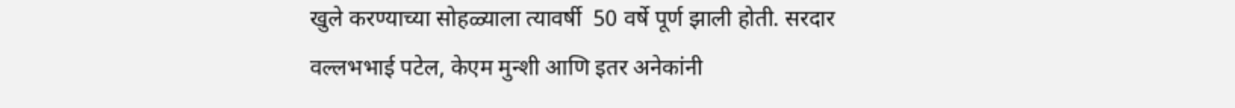खुले करण्याच्या सोहळ्याला त्यावर्षी  50 वर्षे पूर्ण झाली होती. सरदार वल्लभभाई पटेल, केएम मुन्शी आणि इतर अनेकांनी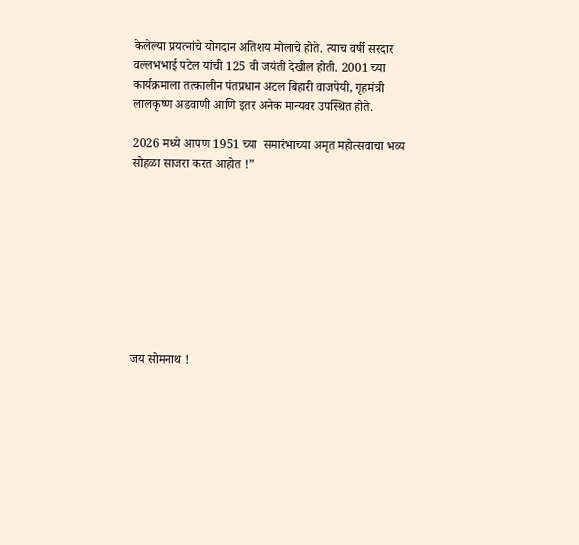केलेल्या प्रयत्नांचे योगदान अतिशय मोलाचे होते. त्याच वर्षी सरदार वल्लभभाई पटेल यांची 125 वी जयंती देखील होती. 2001 च्या कार्यक्रमाला तत्कालीन पंतप्रधान अटल बिहारी वाजपेयी, गृहमंत्री लालकृष्ण अडवाणी आणि इतर अनेक मान्यवर उपस्थित होते.

2026 मध्ये आपण 1951 च्या  समारंभाच्या अमृत महोत्सवाचा भव्य सोहळा साजरा करत आहोत !”









जय सोमनाथ !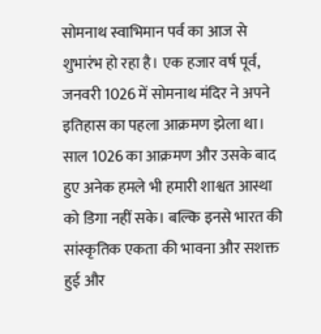सोमनाथ स्वाभिमान पर्व का आज से शुभारंभ हो रहा है। एक हजार वर्ष पूर्व, जनवरी 1026 में सोमनाथ मंदिर ने अपने इतिहास का पहला आक्रमण झेला था। साल 1026 का आक्रमण और उसके बाद हुए अनेक हमले भी हमारी शाश्वत आस्था को डिगा नहीं सके। बल्कि इनसे भारत की सांस्कृतिक एकता की भावना और सशक्त हुई और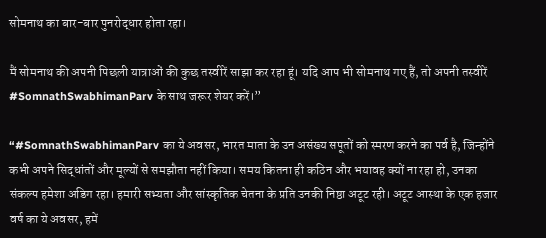सोमनाथ का बार-बार पुनरोद्धार होता रहा।

मैं सोमनाथ की अपनी पिछली यात्राओं की कुछ तस्वीरें साझा कर रहा हूं। यदि आप भी सोमनाथ गए हैं, तो अपनी तस्वीरें #SomnathSwabhimanParv के साथ जरूर शेयर करें।”

“#SomnathSwabhimanParv का ये अवसर, भारत माता के उन असंख्य सपूतों को स्मरण करने का पर्व है, जिन्होंने कभी अपने सिद्धांतों और मूल्यों से समझौता नहीं किया। समय कितना ही कठिन और भयावह क्यों ना रहा हो, उनका संकल्प हमेशा अडिग रहा। हमारी सभ्यता और सांस्कृतिक चेतना के प्रति उनकी निष्ठा अटूट रही। अटूट आस्था के एक हजार वर्ष का ये अवसर, हमें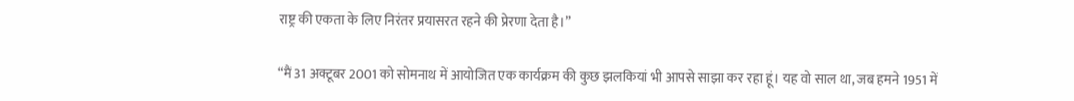राष्ट्र की एकता के लिए निरंतर प्रयासरत रहने की प्रेरणा देता है।”

“मैं 31 अक्टूबर 2001 को सोमनाथ में आयोजित एक कार्यक्रम की कुछ झलकियां भी आपसे साझा कर रहा हूं। यह वो साल था, जब हमने 1951 में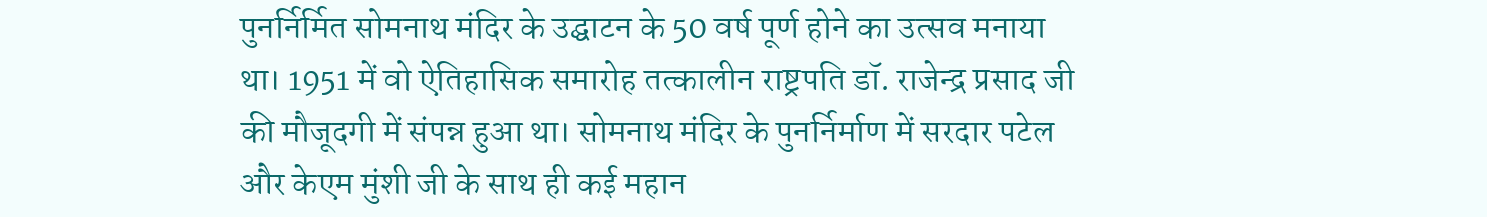पुनर्निर्मित सोमनाथ मंदिर के उद्घाटन के 50 वर्ष पूर्ण होने का उत्सव मनाया था। 1951 में वो ऐतिहासिक समारोह तत्कालीन राष्ट्रपति डॉ. राजेन्द्र प्रसाद जी की मौजूदगी में संपन्न हुआ था। सोमनाथ मंदिर के पुनर्निर्माण में सरदार पटेल और केएम मुंशी जी के साथ ही कई महान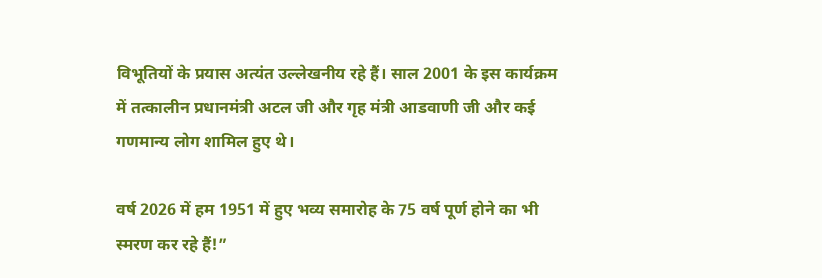विभूतियों के प्रयास अत्यंत उल्लेखनीय रहे हैं। साल 2001 के इस कार्यक्रम में तत्कालीन प्रधानमंत्री अटल जी और गृह मंत्री आडवाणी जी और कई गणमान्य लोग शामिल हुए थे।

वर्ष 2026 में हम 1951 में हुए भव्य समारोह के 75 वर्ष पूर्ण होने का भी स्मरण कर रहे हैं!”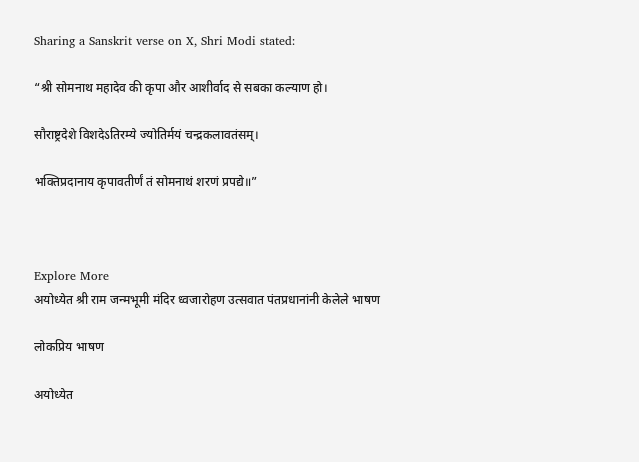Sharing a Sanskrit verse on X, Shri Modi stated:

“श्री सोमनाथ महादेव की कृपा और आशीर्वाद से सबका कल्याण हो।

सौराष्ट्रदेशे विशदेऽतिरम्ये ज्योतिर्मयं चन्द्रकलावतंसम्।

भक्तिप्रदानाय कृपावतीर्णं तं सोमनाथं शरणं प्रपद्ये॥”



Explore More
अयोध्येत श्री राम जन्मभूमी मंदिर ध्वजारोहण उत्सवात पंतप्रधानांनी केलेले भाषण

लोकप्रिय भाषण

अयोध्येत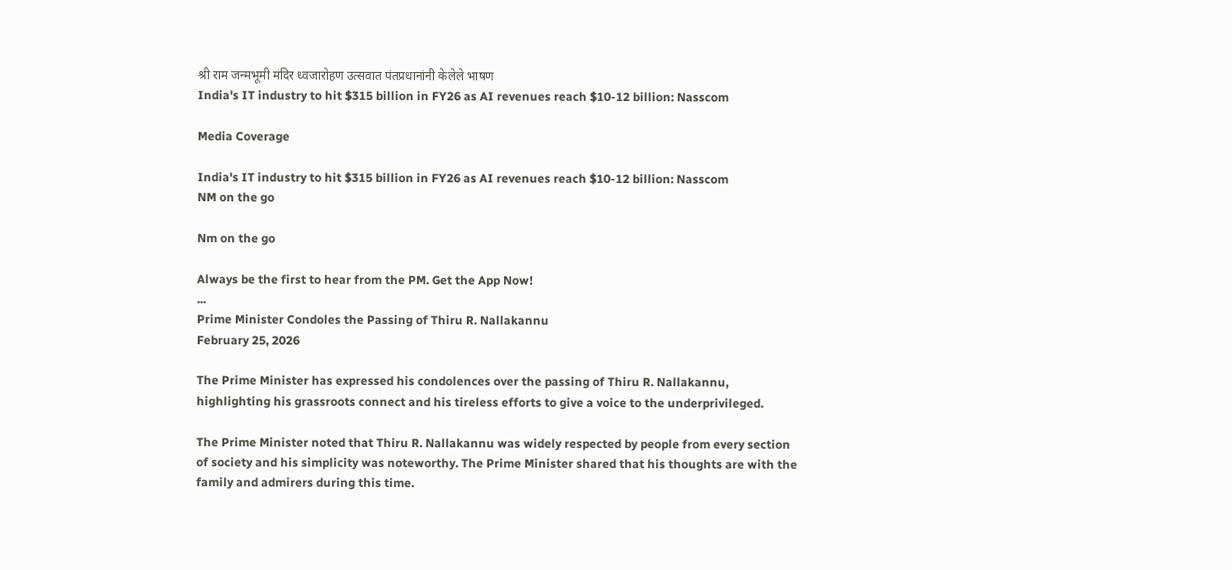श्री राम जन्मभूमी मंदिर ध्वजारोहण उत्सवात पंतप्रधानांनी केलेले भाषण
India's IT industry to hit $315 billion in FY26 as AI revenues reach $10-12 billion: Nasscom

Media Coverage

India's IT industry to hit $315 billion in FY26 as AI revenues reach $10-12 billion: Nasscom
NM on the go

Nm on the go

Always be the first to hear from the PM. Get the App Now!
...
Prime Minister Condoles the Passing of Thiru R. Nallakannu
February 25, 2026

The Prime Minister has expressed his condolences over the passing of Thiru R. Nallakannu, highlighting his grassroots connect and his tireless efforts to give a voice to the underprivileged.

The Prime Minister noted that Thiru R. Nallakannu was widely respected by people from every section of society and his simplicity was noteworthy. The Prime Minister shared that his thoughts are with the family and admirers during this time.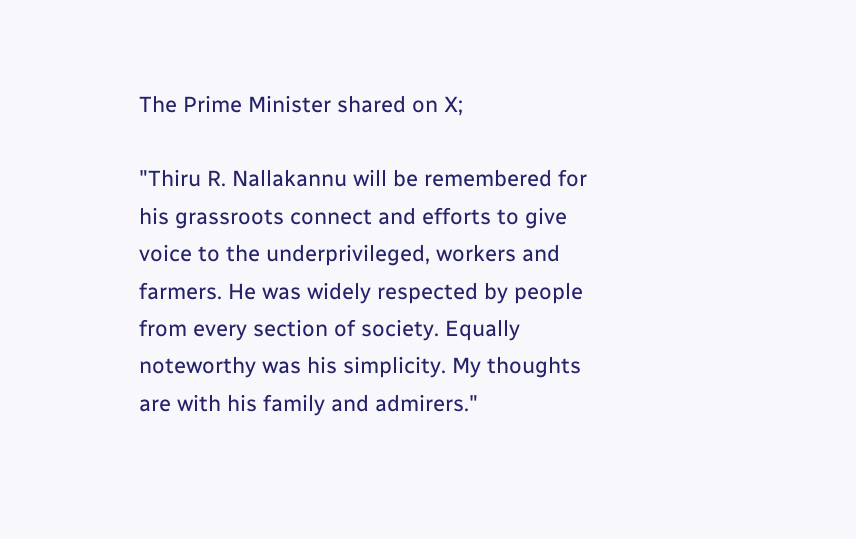The Prime Minister shared on X;

"Thiru R. Nallakannu will be remembered for his grassroots connect and efforts to give voice to the underprivileged, workers and farmers. He was widely respected by people from every section of society. Equally noteworthy was his simplicity. My thoughts are with his family and admirers."